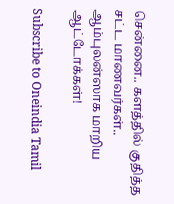சென்னை.. களத்தில் குதித்த சட்ட மாணவர்கள்.. ஆம்புலன்ஸாக மாறிய ஆட்டோக்கள்!

Subscribe to Oneindia Tamil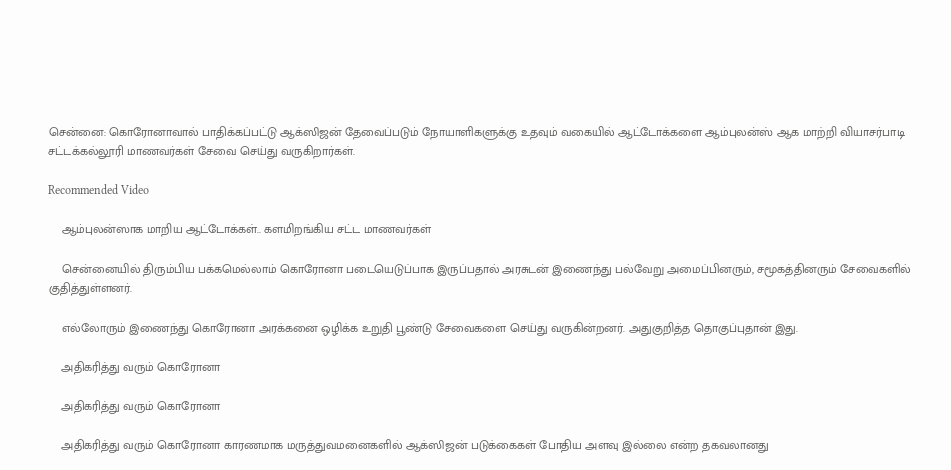சென்னை: கொரோனாவால் பாதிக்கப்பட்டு ஆக்ஸிஜன் தேவைப்படும் நோயாளிகளுக்கு உதவும் வகையில் ஆட்டோக்களை ஆம்புலன்ஸ் ஆக மாற்றி வியாசர்பாடி சட்டக்கல்லூரி மாணவர்கள் சேவை செய்து வருகிறார்கள்.

Recommended Video

    ஆம்புலன்ஸாக மாறிய ஆட்டோக்கள்.. களமிறங்கிய சட்ட மாணவர்கள்

    சென்னையில் திரும்பிய பக்கமெல்லாம் கொரோனா படையெடுப்பாக இருப்பதால் அரசுடன் இணைந்து பல்வேறு அமைப்பினரும், சமூகத்தினரும் சேவைகளில் குதித்துள்ளனர்.

    எல்லோரும் இணைந்து கொரோனா அரக்கனை ஒழிக்க உறுதி பூண்டு சேவைகளை செய்து வருகின்றனர். அதுகுறித்த தொகுப்புதான் இது.

    அதிகரித்து வரும் கொரோனா

    அதிகரித்து வரும் கொரோனா

    அதிகரித்து வரும் கொரோனா காரணமாக மருத்துவமனைகளில் ஆக்ஸிஜன் படுக்கைகள் போதிய அளவு இல்லை என்ற தகவலானது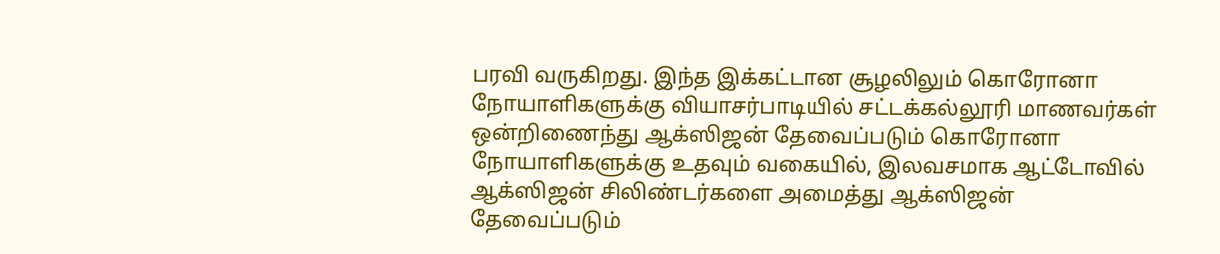பரவி வருகிறது. இந்த இக்கட்டான சூழலிலும் கொரோனா நோயாளிகளுக்கு வியாசர்பாடியில் சட்டக்கல்லூரி மாணவர்கள் ஒன்றிணைந்து ஆக்ஸிஜன் தேவைப்படும் கொரோனா நோயாளிகளுக்கு உதவும் வகையில், இலவசமாக ஆட்டோவில் ஆக்ஸிஜன் சிலிண்டர்களை அமைத்து ஆக்ஸிஜன் தேவைப்படும்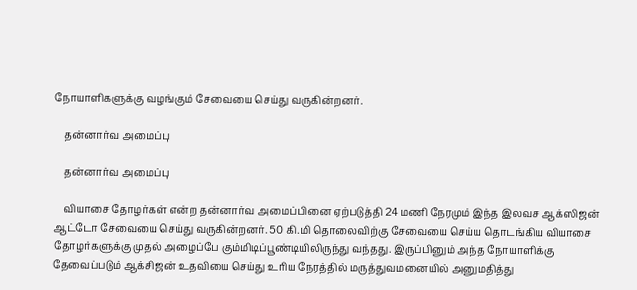நோயாளிகளுக்கு வழங்கும் சேவையை செய்து வருகின்றனர்.

    தன்னார்வ அமைப்பு

    தன்னார்வ அமைப்பு

    வியாசை தோழர்கள் என்ற தன்னார்வ அமைப்பினை ஏற்படுத்தி 24 மணி நேரமும் இந்த இலவச ஆக்ஸிஜன் ஆட்டோ சேவையை செய்து வருகின்றனர். 50 கி.மி தொலைவிற்கு சேவையை செய்ய தொடங்கிய வியாசை தோழர்களுக்கு முதல் அழைப்பே கும்மிடிப்பூண்டியிலிருந்து வந்தது. இருப்பினும் அந்த நோயாளிக்கு தேவைப்படும் ஆக்சிஜன் உதவியை செய்து உரிய நேரத்தில் மருத்துவமனையில் அனுமதித்து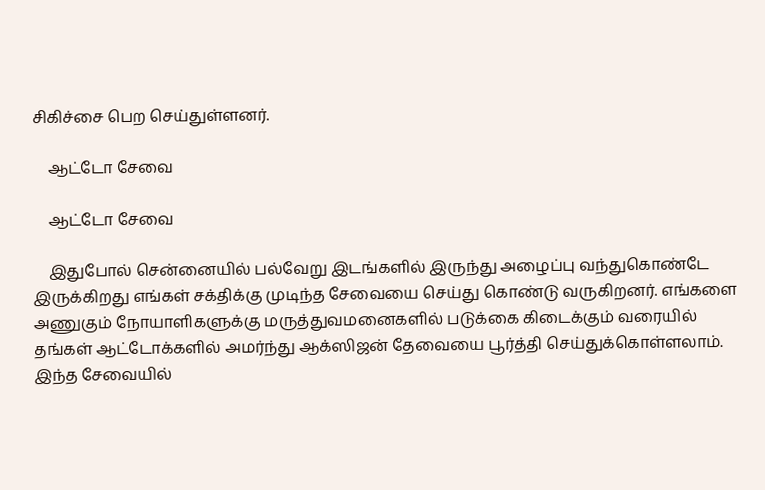சிகிச்சை பெற செய்துள்ளனர்.

    ஆட்டோ சேவை

    ஆட்டோ சேவை

    இதுபோல் சென்னையில் பல்வேறு இடங்களில் இருந்து அழைப்பு வந்துகொண்டே இருக்கிறது எங்கள் சக்திக்கு முடிந்த சேவையை செய்து கொண்டு வருகிறனர். எங்களை அணுகும் நோயாளிகளுக்கு மருத்துவமனைகளில் படுக்கை கிடைக்கும் வரையில் தங்கள் ஆட்டோக்களில் அமர்ந்து ஆக்ஸிஜன் தேவையை பூர்த்தி செய்துக்கொள்ளலாம். இந்த சேவையில்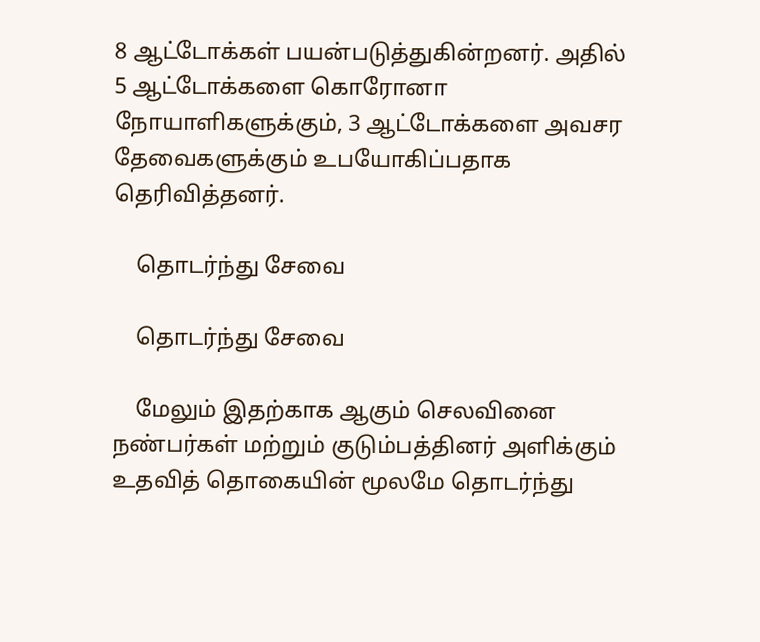8 ஆட்டோக்கள் பயன்படுத்துகின்றனர். அதில் 5 ஆட்டோக்களை கொரோனா நோயாளிகளுக்கும், 3 ஆட்டோக்களை அவசர தேவைகளுக்கும் உபயோகிப்பதாக தெரிவித்தனர்.

    தொடர்ந்து சேவை

    தொடர்ந்து சேவை

    மேலும் இதற்காக ஆகும் செலவினை நண்பர்கள் மற்றும் குடும்பத்தினர் அளிக்கும் உதவித் தொகையின் மூலமே தொடர்ந்து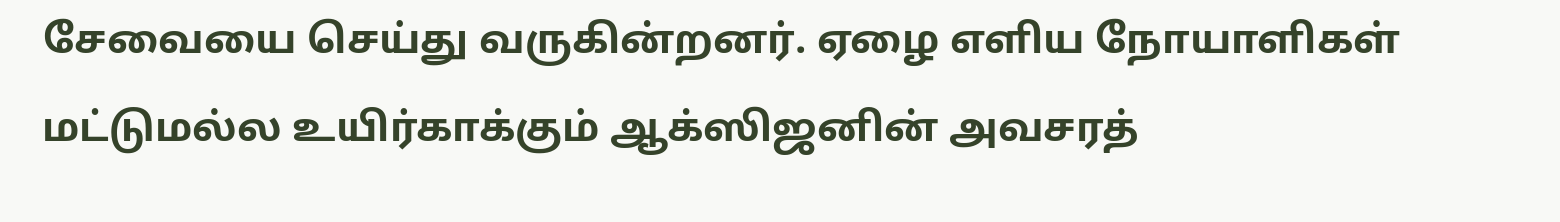சேவையை செய்து வருகின்றனர். ஏழை எளிய நோயாளிகள் மட்டுமல்ல உயிர்காக்கும் ஆக்ஸிஜனின் அவசரத்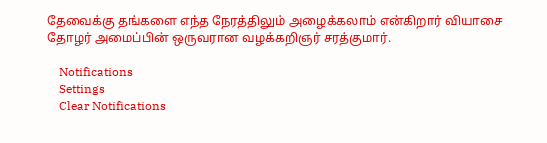தேவைக்கு தங்களை எந்த நேரத்திலும் அழைக்கலாம் என்கிறார் வியாசை தோழர் அமைப்பின் ஒருவரான வழக்கறிஞர் சரத்குமார்.

    Notifications
    Settings
    Clear Notifications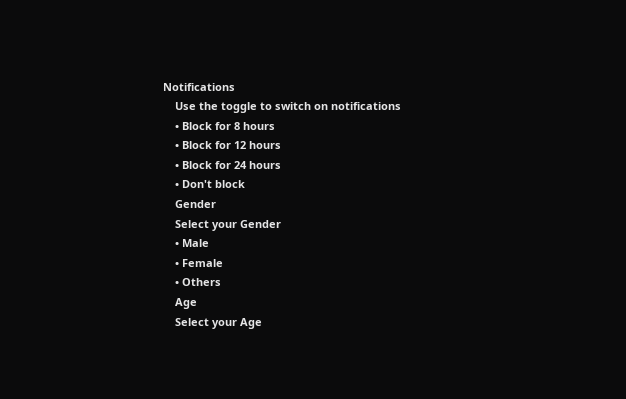Notifications
    Use the toggle to switch on notifications
    • Block for 8 hours
    • Block for 12 hours
    • Block for 24 hours
    • Don't block
    Gender
    Select your Gender
    • Male
    • Female
    • Others
    Age
    Select your Age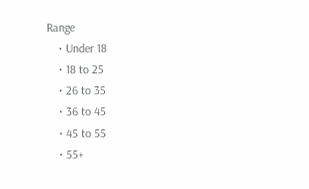Range
    • Under 18
    • 18 to 25
    • 26 to 35
    • 36 to 45
    • 45 to 55
    • 55+